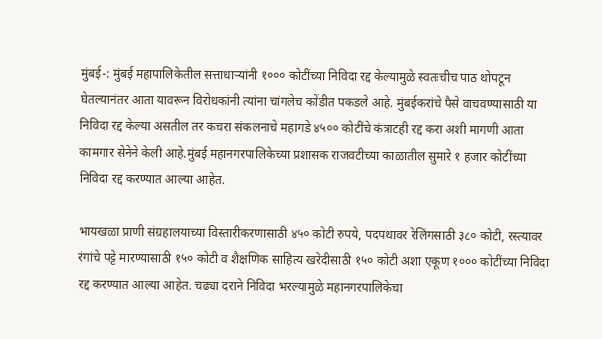मुंबई-: मुंबई महापालिकेतील सत्ताधाऱ्यांनी १००० कोटींच्या निविदा रद्द केल्यामुळे स्वतःचीच पाठ थोपटून घेतल्यानंतर आता यावरून विरोधकांनी त्यांना चांगलेच कोंडीत पकडले आहे. मुंबईकरांचे पैसे वाचवण्यासाठी या निविदा रद्द केल्या असतील तर कचरा संकलनाचे महागडे ४५०० कोटींचे कंत्राटही रद्द करा अशी मागणी आता कामगार सेनेने केली आहे.मुंबई महानगरपालिकेच्या प्रशासक राजवटीच्या काळातील सुमारे १ हजार कोटींच्या निविदा रद्द करण्यात आल्या आहेत.

भायखळा प्राणी संग्रहालयाच्या विस्तारीकरणासाठी ४५० कोटी रुपये, पदपथावर रेलिंगसाठी ३८० कोटी, रस्त्यावर रंगांचे पट्टे मारण्यासाठी १५० कोटी व शैक्षणिक साहित्य खरेदीसाठी १५० कोटी अशा एकूण १००० कोटींच्या निविदा रद्द करण्यात आल्या आहेत. चढ्या दराने निविदा भरल्यामुळे महानगरपालिकेचा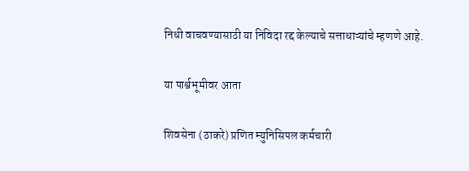निधी वाचवण्यासाठी या निविदा रद्द केल्याचे सत्ताधाऱ्यांचे म्हणणे आहे.

या पार्श्वभूमीवर आता

शिवसेना (ठाकरे) प्रणित म्युनिसिपल कर्मचारी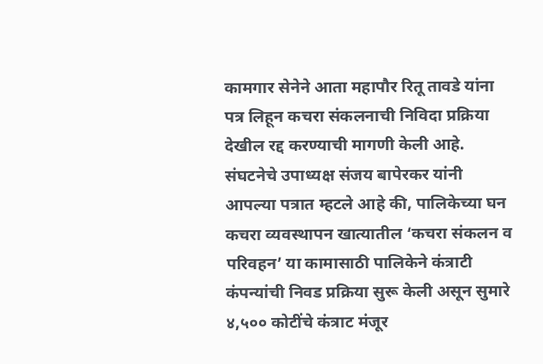कामगार सेनेने आता महापौर रितू तावडे यांना पत्र लिहून कचरा संकलनाची निविदा प्रक्रिया देखील रद्द करण्याची मागणी केली आहे. संघटनेचे उपाध्यक्ष संजय बापेरकर यांनी आपल्या पत्रात म्हटले आहे की, पालिकेच्या घन कचरा व्यवस्थापन खात्यातील ‘कचरा संकलन व परिवहन’ या कामासाठी पालिकेने कंत्राटी कंपन्यांची निवड प्रक्रिया सुरू केली असून सुमारे ४,५०० कोटींचे कंत्राट मंजूर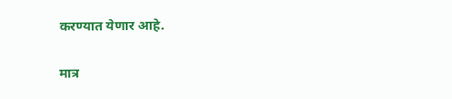करण्यात येणार आहे.

मात्र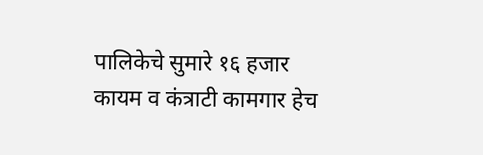पालिकेचे सुमारे १६ हजार कायम व कंत्राटी कामगार हेच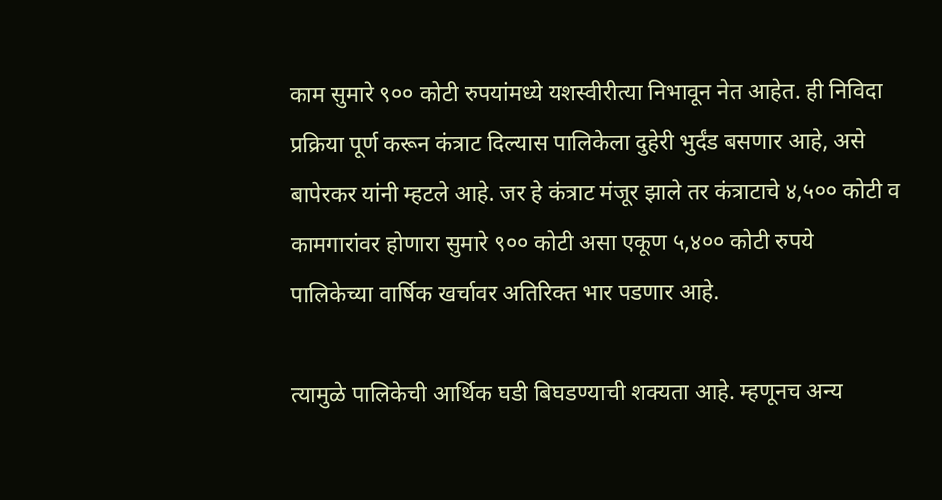काम सुमारे ९०० कोटी रुपयांमध्ये यशस्वीरीत्या निभावून नेत आहेत. ही निविदा प्रक्रिया पूर्ण करून कंत्राट दिल्यास पालिकेला दुहेरी भुर्दंड बसणार आहे, असे बापेरकर यांनी म्हटले आहे. जर हे कंत्राट मंजूर झाले तर कंत्राटाचे ४,५०० कोटी व कामगारांवर होणारा सुमारे ९०० कोटी असा एकूण ५,४०० कोटी रुपये पालिकेच्या वार्षिक खर्चावर अतिरिक्त भार पडणार आहे.

त्यामुळे पालिकेची आर्थिक घडी बिघडण्याची शक्यता आहे. म्हणूनच अन्य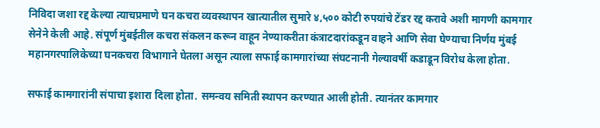निविदा जशा रद्द केल्या त्याचप्रमाणे घन कचरा व्यवस्थापन खात्यातील सुमारे ४,५०० कोटी रुपयांचे टेंडर रद्द करावे अशी मागणी कामगार सेनेने केली आहे. संपूर्ण मुंबईतील कचरा संकलन करून वाहून नेण्याकरीता कंत्राटदारांकडून वाहने आणि सेवा घेण्याचा निर्णय मुंबई महानगरपालिकेच्या घनकचरा विभागाने घेतला असून त्याला सफाई कामगारांच्या संघटनानी गेल्यावर्षी कडाडून विरोध केला होता.

सफाई कामगारांनी संपाचा इशारा दिला होता. समन्वय समिती स्थापन करण्यात आली होती. त्यानंतर कामगार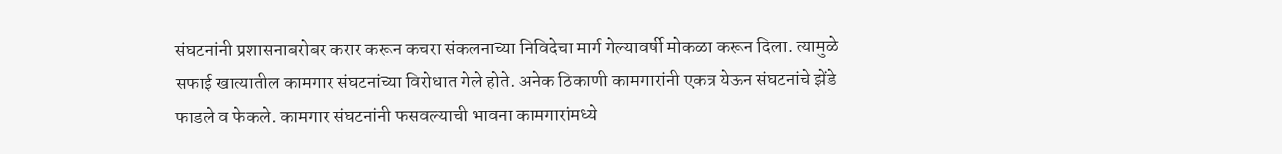संघटनांनी प्रशासनाबरोबर करार करून कचरा संकलनाच्या निविदेचा मार्ग गेल्यावर्षी मोकळा करून दिला. त्यामुळे सफाई खात्यातील कामगार संघटनांच्या विरोधात गेले होते. अनेक ठिकाणी कामगारांनी एकत्र येऊन संघटनांचे झेंडे फाडले व फेकले. कामगार संघटनांनी फसवल्याची भावना कामगारांमध्ये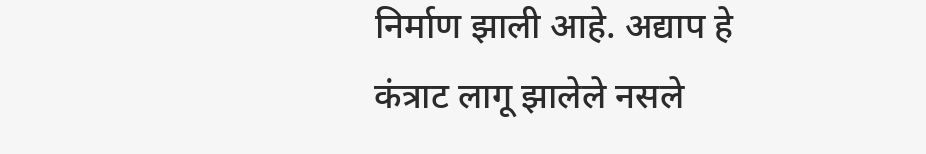निर्माण झाली आहे. अद्याप हे कंत्राट लागू झालेले नसले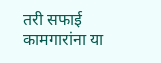तरी सफाई कामगारांना या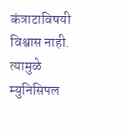कंत्राटाविषयी विश्वास नाही. त्यामुळे म्युनिसिपल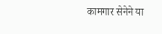कामगार सेनेने या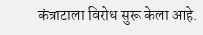कंत्राटाला विरोध सुरू केला आहे.